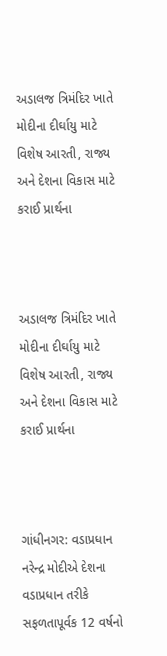અડાલજ ત્રિમંદિર ખાતે મોદીના દીર્ઘાયુ માટે વિશેષ આરતી, રાજ્ય અને દેશના વિકાસ માટે કરાઈ પ્રાર્થના



અડાલજ ત્રિમંદિર ખાતે મોદીના દીર્ઘાયુ માટે વિશેષ આરતી, રાજ્ય અને દેશના વિકાસ માટે કરાઈ પ્રાર્થના



ગાંધીનગર: વડાપ્રધાન નરેન્દ્ર મોદીએ દેશના વડાપ્રધાન તરીકે સફળતાપૂર્વક 12 વર્ષનો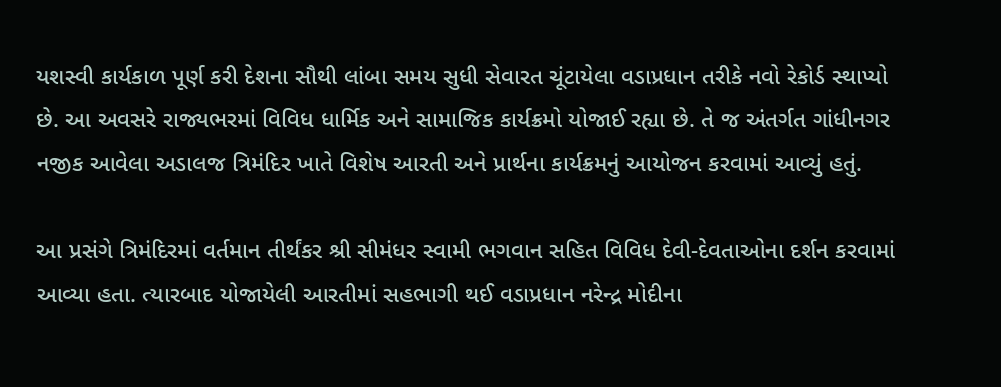યશસ્વી કાર્યકાળ પૂર્ણ કરી દેશના સૌથી લાંબા સમય સુધી સેવારત ચૂંટાયેલા વડાપ્રધાન તરીકે નવો રેકોર્ડ સ્થાપ્યો છે. આ અવસરે રાજ્યભરમાં વિવિધ ધાર્મિક અને સામાજિક કાર્યક્રમો યોજાઈ રહ્યા છે. તે જ અંતર્ગત ગાંધીનગર નજીક આવેલા અડાલજ ત્રિમંદિર ખાતે વિશેષ આરતી અને પ્રાર્થના કાર્યક્રમનું આયોજન કરવામાં આવ્યું હતું.

આ પ્રસંગે ત્રિમંદિરમાં વર્તમાન તીર્થંકર શ્રી સીમંધર સ્વામી ભગવાન સહિત વિવિધ દેવી-દેવતાઓના દર્શન કરવામાં આવ્યા હતા. ત્યારબાદ યોજાયેલી આરતીમાં સહભાગી થઈ વડાપ્રધાન નરેન્દ્ર મોદીના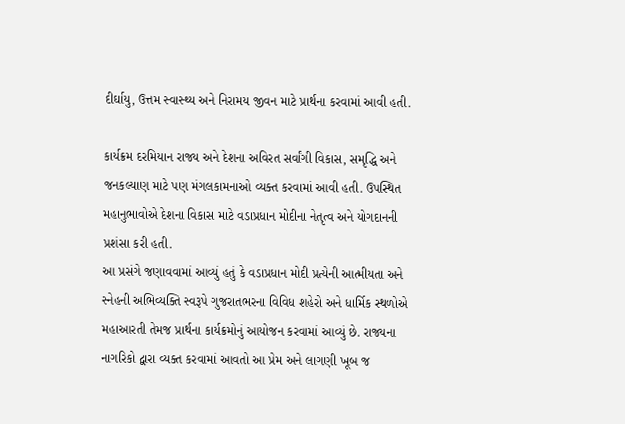દીર્ઘાયુ, ઉત્તમ સ્વાસ્થ્ય અને નિરામય જીવન માટે પ્રાર્થના કરવામાં આવી હતી.

કાર્યક્રમ દરમિયાન રાજ્ય અને દેશના અવિરત સર્વાંગી વિકાસ, સમૃદ્ધિ અને જનકલ્યાણ માટે પણ મંગલકામનાઓ વ્યક્ત કરવામાં આવી હતી. ઉપસ્થિત મહાનુભાવોએ દેશના વિકાસ માટે વડાપ્રધાન મોદીના નેતૃત્વ અને યોગદાનની પ્રશંસા કરી હતી.
આ પ્રસંગે જણાવવામાં આવ્યું હતું કે વડાપ્રધાન મોદી પ્રત્યેની આત્મીયતા અને સ્નેહની અભિવ્યક્તિ સ્વરૂપે ગુજરાતભરના વિવિધ શહેરો અને ધાર્મિક સ્થળોએ મહાઆરતી તેમજ પ્રાર્થના કાર્યક્રમોનું આયોજન કરવામાં આવ્યું છે. રાજ્યના નાગરિકો દ્વારા વ્યક્ત કરવામાં આવતો આ પ્રેમ અને લાગણી ખૂબ જ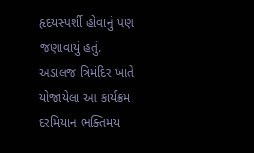હૃદયસ્પર્શી હોવાનું પણ જણાવાયું હતું.
અડાલજ ત્રિમંદિર ખાતે યોજાયેલા આ કાર્યક્રમ દરમિયાન ભક્તિમય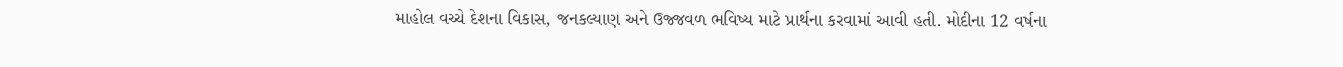માહોલ વચ્ચે દેશના વિકાસ, જનકલ્યાણ અને ઉજ્જવળ ભવિષ્ય માટે પ્રાર્થના કરવામાં આવી હતી. મોદીના 12 વર્ષના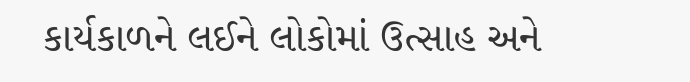કાર્યકાળને લઈને લોકોમાં ઉત્સાહ અને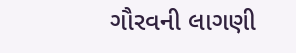ગૌરવની લાગણી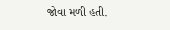જોવા મળી હતી.